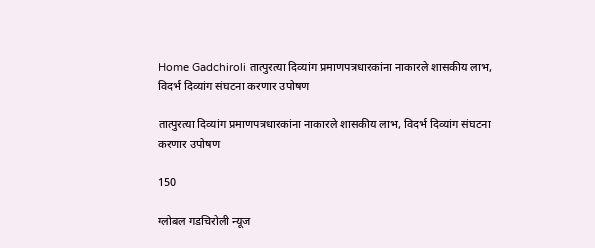Home Gadchiroli तात्पुरत्या दिव्यांग प्रमाणपत्रधारकांना नाकारले शासकीय लाभ, विदर्भ दिव्यांग संघटना करणार उपोषण

तात्पुरत्या दिव्यांग प्रमाणपत्रधारकांना नाकारले शासकीय लाभ, विदर्भ दिव्यांग संघटना करणार उपोषण

150

ग्लोबल गडचिरोली न्यूज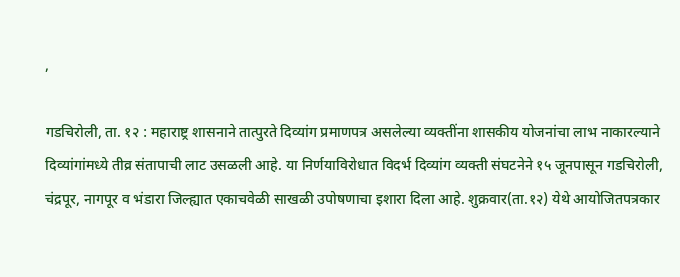,

गडचिरोली, ता. १२ : महाराष्ट्र शासनाने तात्पुरते दिव्यांग प्रमाणपत्र असलेल्या व्यक्तींना शासकीय योजनांचा लाभ नाकारल्याने दिव्यांगांमध्ये तीव्र संतापाची लाट उसळली आहे. या निर्णयाविरोधात विदर्भ दिव्यांग व्यक्ती संघटनेने १५ जूनपासून गडचिरोली, चंद्रपूर, नागपूर व भंडारा जिल्ह्यात एकाचवेळी साखळी उपोषणाचा इशारा दिला आहे. शुक्रवार(ता.१२) येथे आयोजितपत्रकार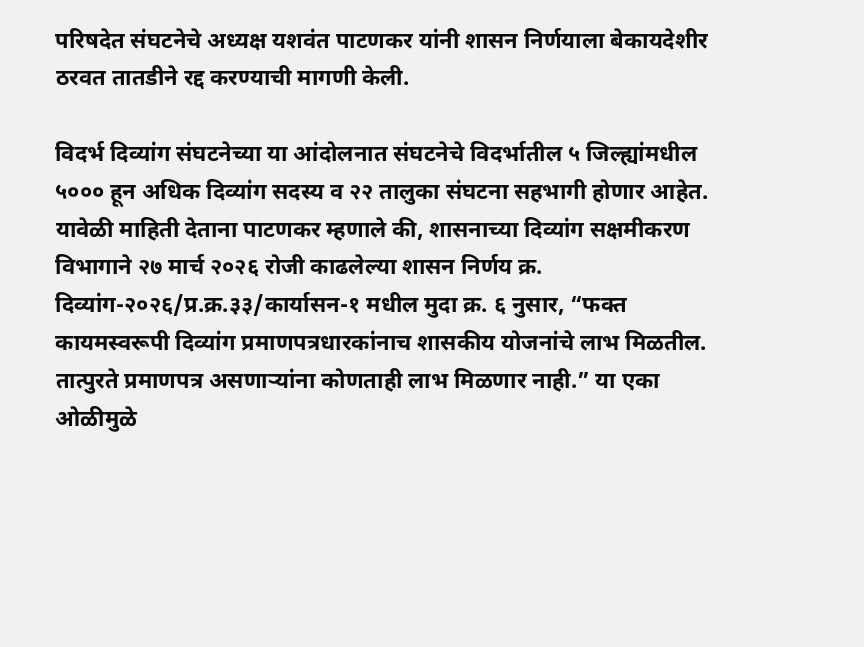परिषदेत संघटनेचे अध्यक्ष यशवंत पाटणकर यांनी शासन निर्णयाला बेकायदेशीर ठरवत तातडीने रद्द करण्याची मागणी केली.

विदर्भ दिव्यांग संघटनेच्या या आंदोलनात संघटनेचे विदर्भातील ५ जिल्ह्यांमधील ५००० हून अधिक दिव्यांग सदस्य व २२ तालुका संघटना सहभागी होणार आहेत. यावेळी माहिती देताना पाटणकर म्हणाले की, शासनाच्या दिव्यांग सक्षमीकरण विभागाने २७ मार्च २०२६ रोजी काढलेल्या शासन निर्णय क्र. दिव्यांग-२०२६/प्र.क्र.३३/कार्यासन-१ मधील मुदा क्र. ६ नुसार, “फक्त कायमस्वरूपी दिव्यांग प्रमाणपत्रधारकांनाच शासकीय योजनांचे लाभ मिळतील. तात्पुरते प्रमाणपत्र असणाऱ्यांना कोणताही लाभ मिळणार नाही.” या एका ओळीमुळे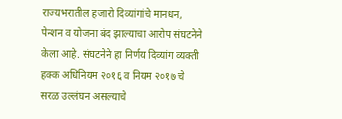राज्यभरातील हजारो दिव्यांगांचे मानधन, पेन्शन व योजना बंद झाल्याचा आरोप संघटनेने केला आहे. संघटनेने हा निर्णय दिव्यांग व्यक्ती हक्क अधिनियम २०१६ व नियम २०१७ चे सरळ उल्लंघन असल्याचे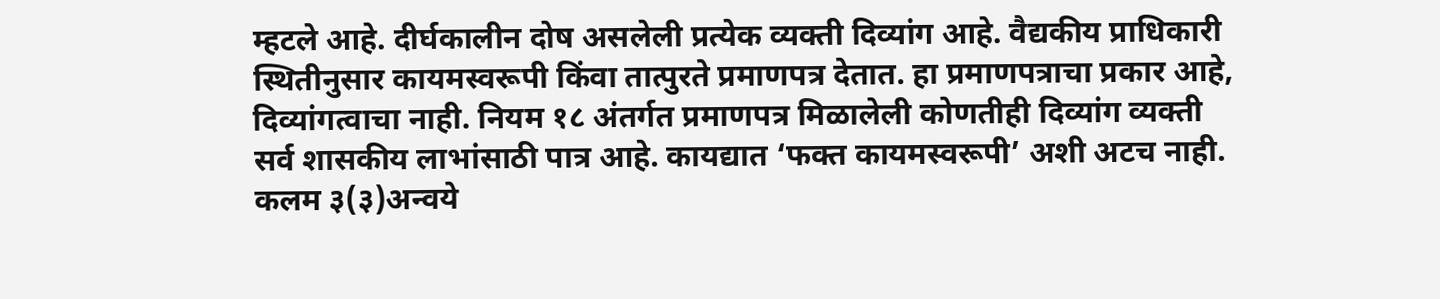म्हटले आहे. दीर्घकालीन दोष असलेली प्रत्येक व्यक्ती दिव्यांग आहे. वैद्यकीय प्राधिकारी स्थितीनुसार कायमस्वरूपी किंवा तात्पुरते प्रमाणपत्र देतात. हा प्रमाणपत्राचा प्रकार आहे, दिव्यांगत्वाचा नाही. नियम १८ अंतर्गत प्रमाणपत्र मिळालेली कोणतीही दिव्यांग व्यक्ती सर्व शासकीय लाभांसाठी पात्र आहे. कायद्यात ‘फक्त कायमस्वरूपी’ अशी अटच नाही. कलम ३(३)अन्वये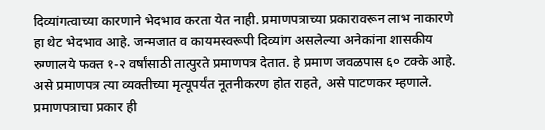दिव्यांगत्वाच्या कारणाने भेदभाव करता येत नाही. प्रमाणपत्राच्या प्रकारावरून लाभ नाकारणे हा थेट भेदभाव आहे. जन्मजात व कायमस्वरूपी दिव्यांग असलेल्या अनेकांना शासकीय रुग्णालये फक्त १-२ वर्षांसाठी तात्पुरते प्रमाणपत्र देतात. हे प्रमाण जवळपास ६० टक्के आहे. असे प्रमाणपत्र त्या व्यक्तीच्या मृत्यूपर्यंत नूतनीकरण होत राहते, असे पाटणकर म्हणाले. प्रमाणपत्राचा प्रकार ही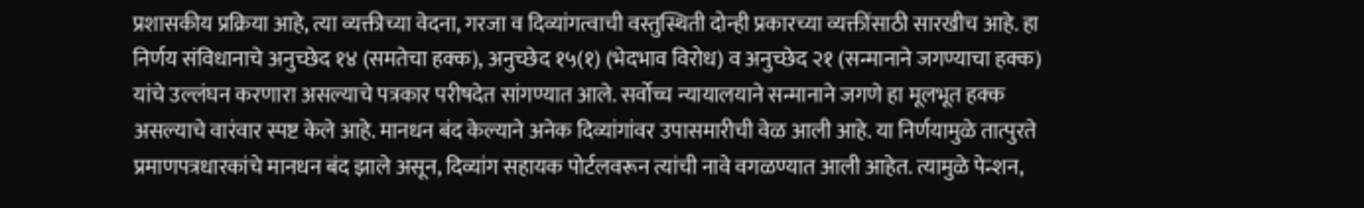प्रशासकीय प्रक्रिया आहे, त्या व्यक्तीच्या वेदना, गरजा व दिव्यांगत्वाची वस्तुस्थिती दोन्ही प्रकारच्या व्यक्तींसाठी सारखीच आहे. हा निर्णय संविधानाचे अनुच्छेद १४ (समतेचा हक्क), अनुच्छेद १५(१) (भेदभाव विरोध) व अनुच्छेद २१ (सन्मानाने जगण्याचा हक्क) यांचे उल्लंघन करणारा असल्याचे पत्रकार परीषदेत सांगण्यात आले. सर्वोच्च न्यायालयाने सन्मानाने जगणे हा मूलभूत हक्क असल्याचे वारंवार स्पष्ट केले आहे. मानधन बंद केल्याने अनेक दिव्यांगांवर उपासमारीची वेळ आली आहे. या निर्णयामुळे तात्पुरते प्रमाणपत्रधारकांचे मानधन बंद झाले असून, दिव्यांग सहायक पोर्टलवरून त्यांची नावे वगळण्यात आली आहेत. त्यामुळे पेन्शन,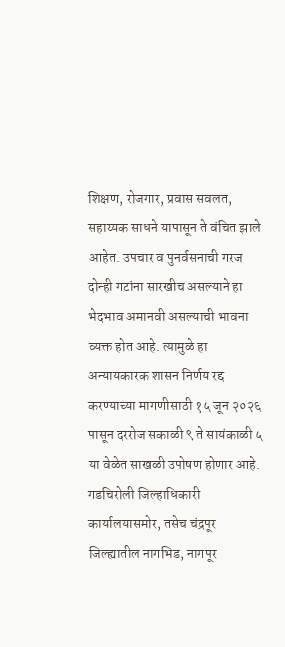शिक्षण, रोजगार, प्रवास सवलत, सहाय्यक साधने यापासून ते वंचित झाले आहेत. उपचार व पुनर्वसनाची गरज दोन्ही गटांना सारखीच असल्याने हा भेदभाव अमानवी असल्याची भावना व्यक्त होत आहे. त्यामुळे हा अन्यायकारक शासन निर्णय रद्द करण्याच्या मागणीसाठी १५ जून २०२६ पासून दररोज सकाळी ९ ते सायंकाळी ५ या वेळेत साखळी उपोषण होणार आहे. गडचिरोली जिल्हाधिकारी कार्यालयासमोर, तसेच चंद्रपूर जिल्ह्यातील नागभिड, नागपूर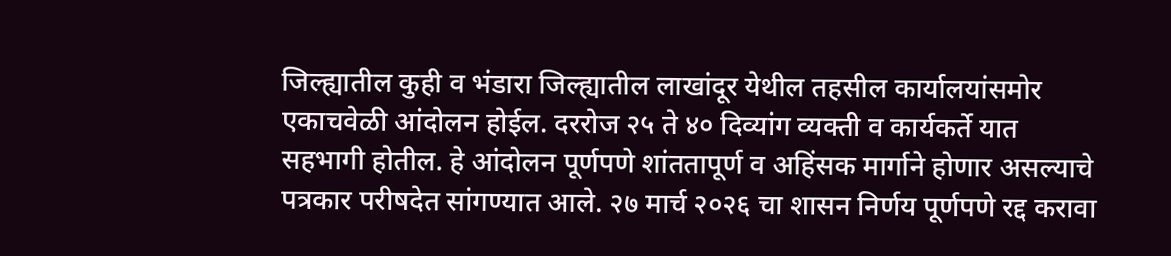जिल्ह्यातील कुही व भंडारा जिल्ह्यातील लाखांदूर येथील तहसील कार्यालयांसमोर एकाचवेळी आंदोलन होईल. दररोज २५ ते ४० दिव्यांग व्यक्ती व कार्यकर्ते यात सहभागी होतील. हे आंदोलन पूर्णपणे शांततापूर्ण व अहिंसक मार्गाने होणार असल्याचे पत्रकार परीषदेत सांगण्यात आले. २७ मार्च २०२६ चा शासन निर्णय पूर्णपणे रद्द करावा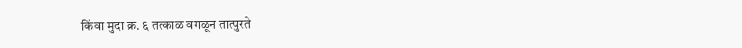किंवा मुदा क्र. ६ तत्काळ वगळून तात्पुरते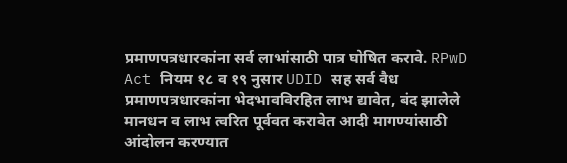प्रमाणपत्रधारकांना सर्व लाभांसाठी पात्र घोषित करावे. RPwD Act नियम १८ व १९ नुसार UDID सह सर्व वैध प्रमाणपत्रधारकांना भेदभावविरहित लाभ द्यावेत, बंद झालेले मानधन व लाभ त्वरित पूर्ववत करावेत आदी मागण्यांसाठी आंदोलन करण्यात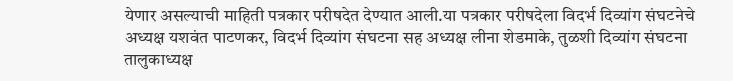येणार असल्याची माहिती पत्रकार परीषदेत देण्यात आली.या पत्रकार परीषदेला विदर्भ दिव्यांग संघटनेचे अध्यक्ष यशवंत पाटणकर, विदर्भ दिव्यांग संघटना सह अध्यक्ष लीना शेडमाके, तुळशी दिव्यांग संघटना तालुकाध्यक्ष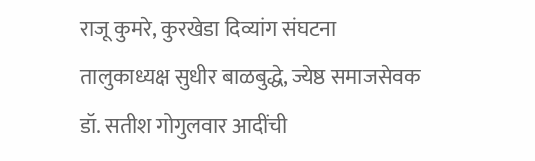राजू कुमरे, कुरखेडा दिव्यांग संघटना तालुकाध्यक्ष सुधीर बाळबुद्धे, ज्येष्ठ समाजसेवक डॉ. सतीश गोगुलवार आदींची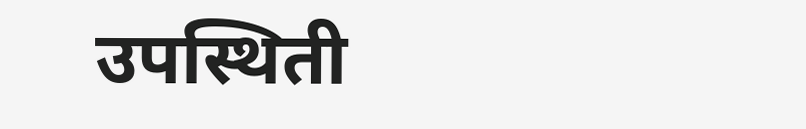उपस्थिती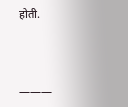होती.



———